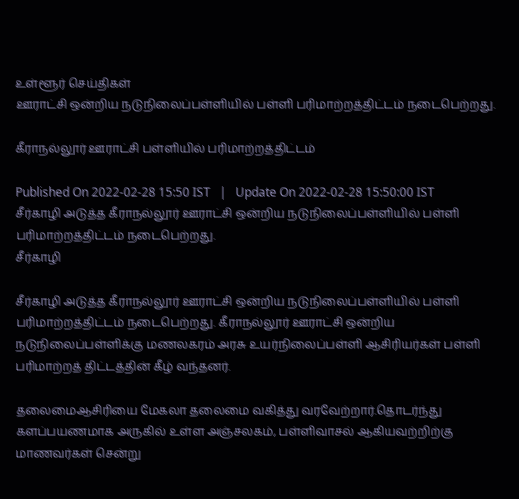உள்ளூர் செய்திகள்
ஊராட்சி ஒன்றிய நடுநிலைப்பள்ளியில் பள்ளி பரிமாற்றத்திட்டம் நடைபெற்றது.

கீராநல்லூர் ஊராட்சி பள்ளியில் பரிமாற்றத்திட்டம்

Published On 2022-02-28 15:50 IST   |   Update On 2022-02-28 15:50:00 IST
சீர்காழி அடுத்த கீராநல்லூர் ஊராட்சி ஒன்றிய நடுநிலைப்பள்ளியில் பள்ளி பரிமாற்றத்திட்டம் நடைபெற்றது.
சீர்காழி

சீர்காழி அடுத்த கீராநல்லூர் ஊராட்சி ஒன்றிய நடுநிலைப்பள்ளியில் பள்ளி பரிமாற்றத்திட்டம் நடைபெற்றது. கீராநல்லூர் ஊராட்சி ஒன்றிய நடுநிலைப்பள்ளிக்கு மணலகரம் அரசு உயர்நிலைப்பள்ளி ஆசிரியர்கள் பள்ளி பரிமாற்றத் திட்டத்தின் கீழ் வந்தனர்.

தலைமைஆசிரியை மேகலா தலைமை வகித்து வரவேற்றார்.தொடர்ந்து களப்பயணமாக அருகில் உள்ள அஞ்சலகம், பள்ளிவாசல் ஆகியவற்றிற்கு மாணவர்கள் சென்று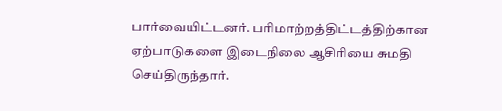பார்வையிட்டனர். பரிமாற்றத்திட்டத்திற்கான ஏற்பாடுகளை இடைநிலை ஆசிரியை சுமதி செய்திருந்தார்.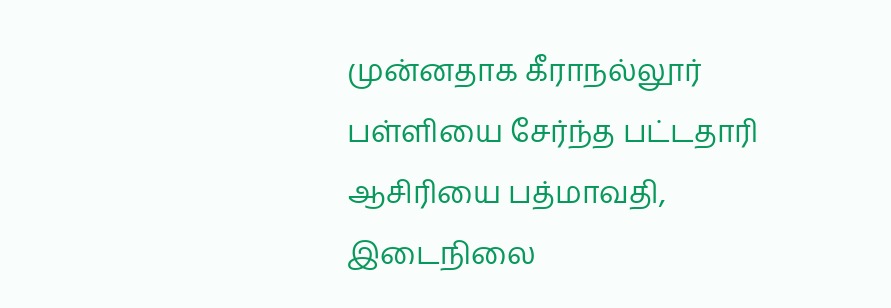முன்னதாக கீராநல்லூர் பள்ளியை சேர்ந்த பட்டதாரி ஆசிரியை பத்மாவதி, இடைநிலை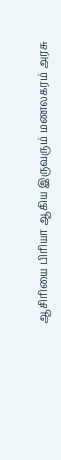ஆசிரியை பிரியா ஆகிய இருவரும் மணலகரம் அரசு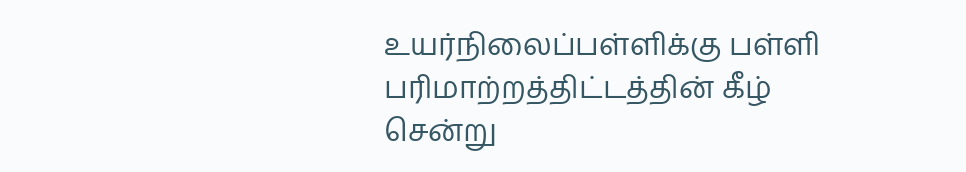உயர்நிலைப்பள்ளிக்கு பள்ளி பரிமாற்றத்திட்டத்தின் கீழ் சென்று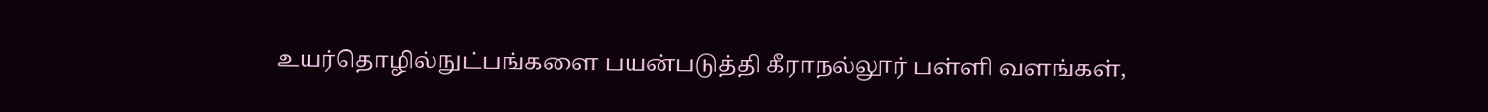உயர்தொழில்நுட்பங்களை பயன்படுத்தி கீராநல்லூர் பள்ளி வளங்கள்,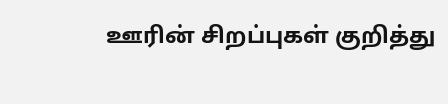ஊரின் சிறப்புகள் குறித்து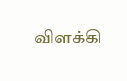விளக்கி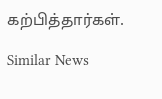கற்பித்தார்கள்.

Similar News